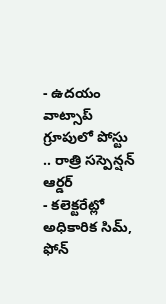- ఉదయం వాట్సాప్ గ్రూపులో పోస్టు .. రాత్రి సస్పెన్షన్ ఆర్డర్
- కలెక్టరేట్లో అధికారిక సిమ్, ఫోన్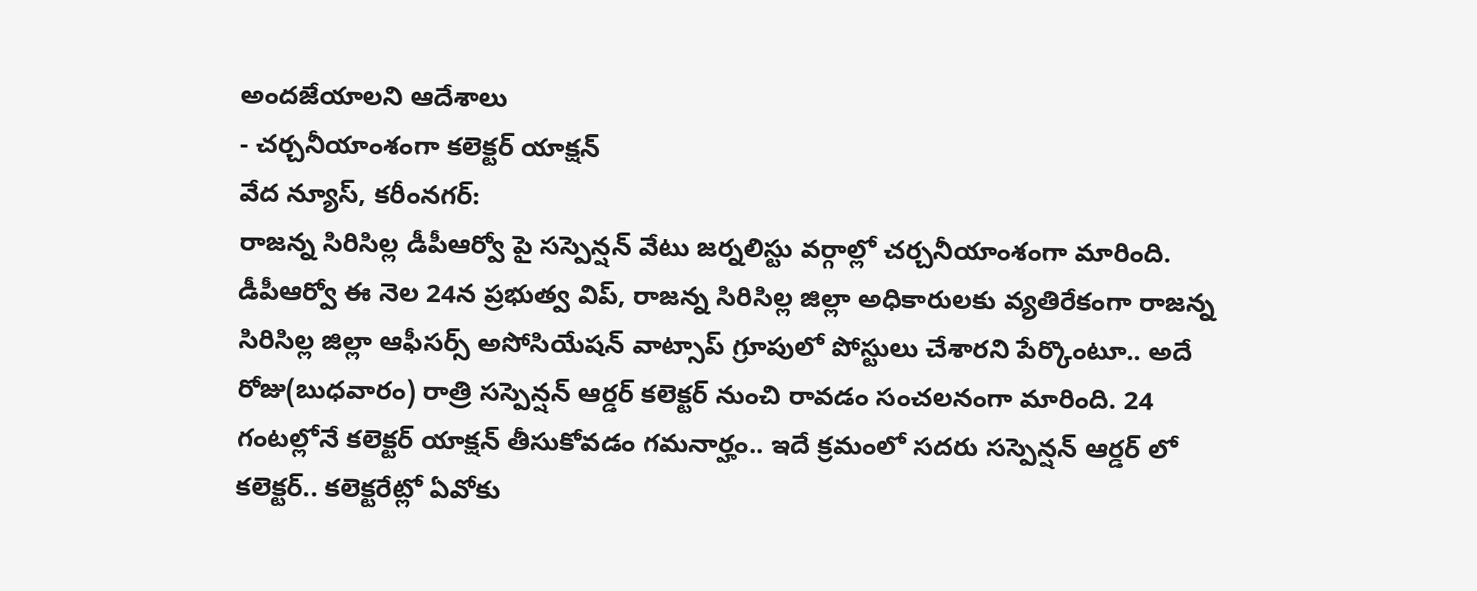అందజేయాలని ఆదేశాలు
- చర్చనీయాంశంగా కలెక్టర్ యాక్షన్
వేద న్యూస్, కరీంనగర్:
రాజన్న సిరిసిల్ల డీపీఆర్వో పై సస్పెన్షన్ వేటు జర్నలిస్టు వర్గాల్లో చర్చనీయాంశంగా మారింది. డీపీఆర్వో ఈ నెల 24న ప్రభుత్వ విప్, రాజన్న సిరిసిల్ల జిల్లా అధికారులకు వ్యతిరేకంగా రాజన్న సిరిసిల్ల జిల్లా ఆఫీసర్స్ అసోసియేషన్ వాట్సాప్ గ్రూపులో పోస్టులు చేశారని పేర్కొంటూ.. అదే రోజు(బుధవారం) రాత్రి సస్పెన్షన్ ఆర్డర్ కలెక్టర్ నుంచి రావడం సంచలనంగా మారింది. 24 గంటల్లోనే కలెక్టర్ యాక్షన్ తీసుకోవడం గమనార్హం.. ఇదే క్రమంలో సదరు సస్పెన్షన్ ఆర్డర్ లో కలెక్టర్.. కలెక్టరేట్లో ఏవోకు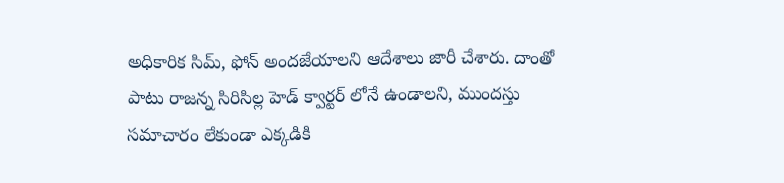అధికారిక సిమ్, ఫోన్ అందజేయాలని ఆదేశాలు జారీ చేశారు. దాంతో పాటు రాజన్న సిరిసిల్ల హెడ్ క్వార్టర్ లోనే ఉండాలని, ముందస్తు సమాచారం లేకుండా ఎక్కడికి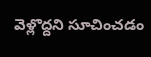వెళ్లొద్దని సూచించడం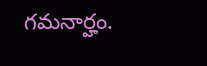గమనార్హం.